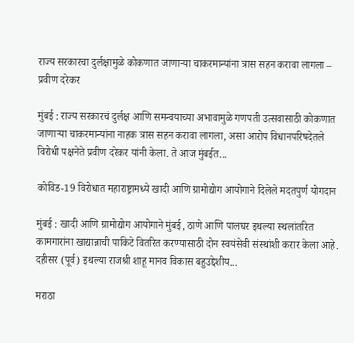राज्य सरकारचा दुर्लक्षामुळे कोकणात जाणाऱ्या चाकरमान्यांना त्रास सहन करावा लागला – प्रवीण दरेकर

मुंबई : राज्य सरकारचं दुर्लक्ष आणि समन्वयाच्या अभावामुळे गणपती उत्सवासाठी कोकणात जाणाऱ्या चाकरमान्यांना नाहक त्रास सहन करावा लागला, असा आरोप विधानपरिषदेतले विरोधी पक्षनेते प्रवीण दरेकर यांनी केला. ते आज मुंबईत...

कोविड-19 विरोधात महाराष्ट्रामध्ये खादी आणि ग्रामोद्योग आयोगाने दिलेले मदतपुर्ण योगदान

मुंबई : खादी आणि ग्रामोद्योग आयोगाने मुंबई, ठाणे आणि पालघर इथल्या स्थलांतरित कामगारांना खाद्यान्नाची पाकिटे वितरित करण्यासाठी दोन स्वयंसेवी संस्थांशी करार केला आहे. दहीसर (पूर्व) इथल्या राजश्री शाहू मानव विकास बहुउद्देशीय...

मराठा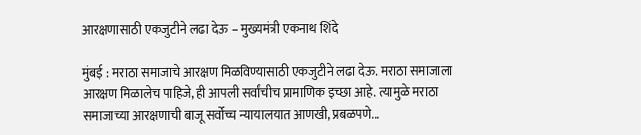आरक्षणासाठी एकजुटीने लढा देऊ – मुख्यमंत्री एकनाथ शिंदे

मुंबई : मराठा समाजाचे आरक्षण मिळविण्यासाठी एकजुटीने लढा देऊ. मराठा समाजाला आरक्षण मिळालेच पाहिजे, ही आपली सर्वांचीच प्रामाणिक इच्छा आहे. त्यामुळे मराठा समाजाच्या आरक्षणाची बाजू सर्वोच्च न्यायालयात आणखी, प्रबळपणे...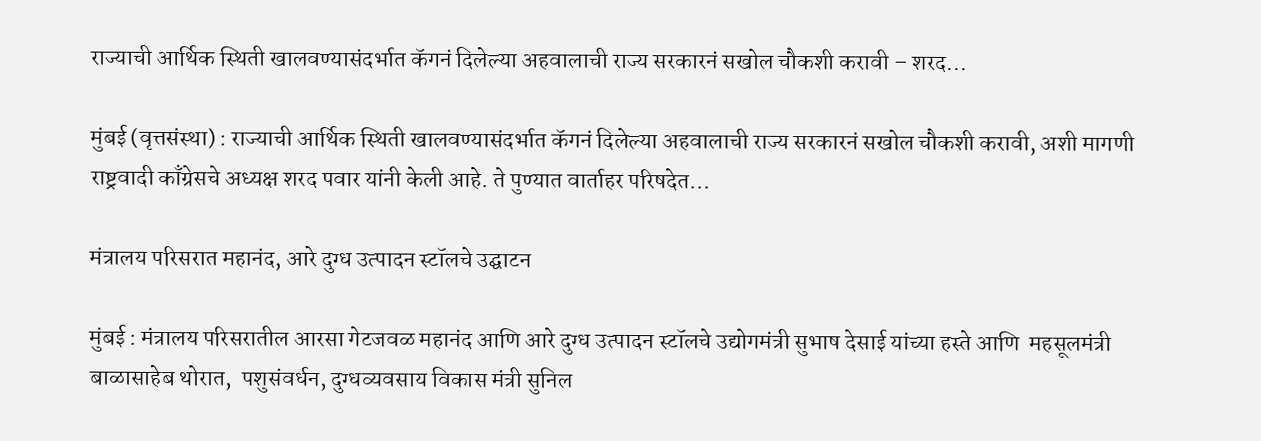राज्याची आर्थिक स्थिती खालवण्यासंदर्भात कॅगनं दिलेल्या अहवालाची राज्य सरकारनं सखोल चौकशी करावी – शरद...

मुंबई (वृत्तसंस्था) : राज्याची आर्थिक स्थिती खालवण्यासंदर्भात कॅगनं दिलेल्या अहवालाची राज्य सरकारनं सखोल चौकशी करावी, अशी मागणी राष्ट्रवादी काँग्रेसचे अध्यक्ष शरद पवार यांनी केली आहे. ते पुण्यात वार्ताहर परिषदेत...

मंत्रालय परिसरात महानंद, आरे दुग्ध उत्पादन स्टॉलचे उद्घाटन

मुंबई : मंत्रालय परिसरातील आरसा गेटजवळ महानंद आणि आरे दुग्ध उत्पादन स्टॉलचे उद्योगमंत्री सुभाष देसाई यांच्या हस्ते आणि  महसूलमंत्री बाळासाहेब थोरात,  पशुसंवर्धन, दुग्धव्यवसाय विकास मंत्री सुनिल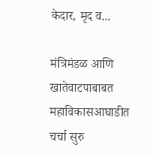केदार, मृद व...

मंत्रिमंडळ आणि खातेवाटपाबाबत महाविकासआघाडीत चर्चा सुरु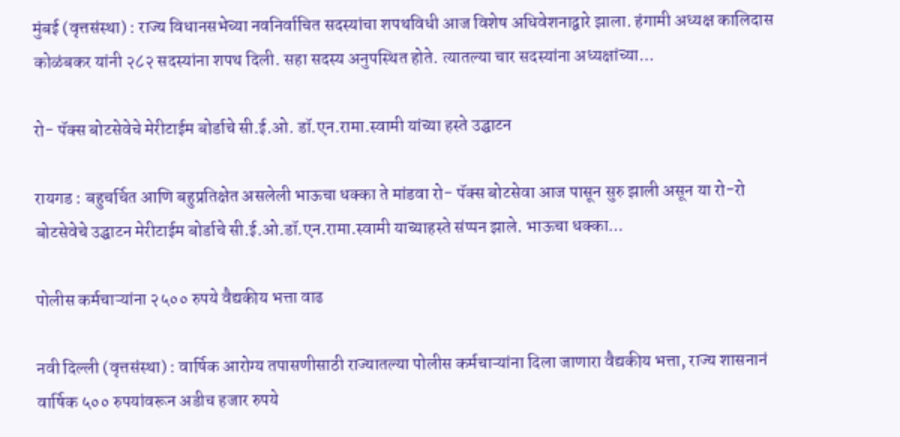मुंबई (वृत्तसंस्था) : राज्य विधानसभेच्या नवनिर्वाचित सदस्यांचा शपथविधी आज विशेष अधिवेशनाद्वारे झाला. हंगामी अध्यक्ष कालिदास कोळंबकर यांनी २८२ सदस्यांना शपथ दिली. सहा सदस्य अनुपस्थित होते. त्यातल्या चार सदस्यांना अध्यक्षांच्या...

रो- पॅक्स बोटसेवेचे मेरीटाईम बोर्डाचे सी.ई.ओ. डॉ.एन.रामा.स्वामी यांच्या हस्ते उद्घाटन

रायगड : बहुचर्चित आणि बहुप्रतिक्षेत असलेली भाऊचा धक्का ते मांडवा रो- पॅक्स बोटसेवा आज पासून सुरु झाली असून या रो-रो बोटसेवेचे उद्घाटन मेरीटाईम बोर्डाचे सी.ई.ओ.डॉ.एन.रामा.स्वामी याच्याहस्ते संप्पन झाले. भाऊचा धक्का...

पोलीस कर्मचाऱ्यांना २५०० रुपये वैद्यकीय भत्ता वाढ

नवी दिल्ली (वृत्तसंस्था) : वार्षिक आरोग्य तपासणीसाठी राज्यातल्या पोलीस कर्मचाऱ्यांना दिला जाणारा वैद्यकीय भत्ता, राज्य शासनानं वार्षिक ५०० रुपयांवरून अडीच हजार रुपये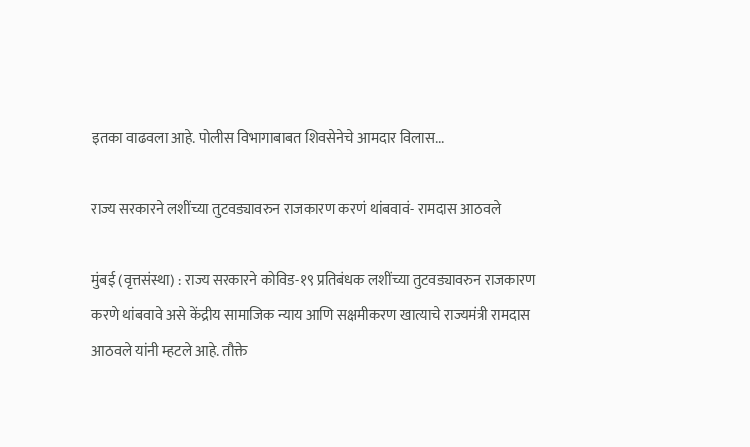इतका वाढवला आहे. पोलीस विभागाबाबत शिवसेनेचे आमदार विलास...

राज्य सरकारने लशींच्या तुटवड्यावरुन राजकारण करणं थांबवावं- रामदास आठवले

मुंबई (वृत्तसंस्था) : राज्य सरकारने कोविड-१९ प्रतिबंधक लशींच्या तुटवड्यावरुन राजकारण करणे थांबवावे असे केंद्रीय सामाजिक न्याय आणि सक्षमीकरण खात्याचे राज्यमंत्री रामदास आठवले यांनी म्हटले आहे. तौक्ते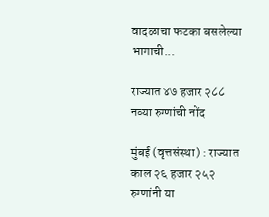वादळाचा फटका बसलेल्या भागाची...

राज्यात ४७ हजार २८८ नव्या रुग्णांची नोंद

मुंबई (वृत्तसंस्था) : राज्यात काल २६ हजार २५२ रुग्णांनी या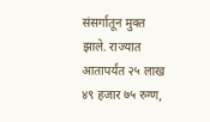संसर्गातून मुक्त झाले. राज्यात आतापर्यंत २५ लाख ४९ हजार ७५ रुग्ण,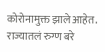कोरोनामुक्त झाले आहेत. राज्यातलं रुग्ण बरे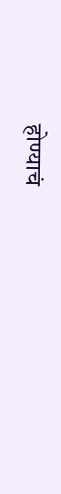होण्याचं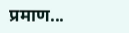प्रमाण...